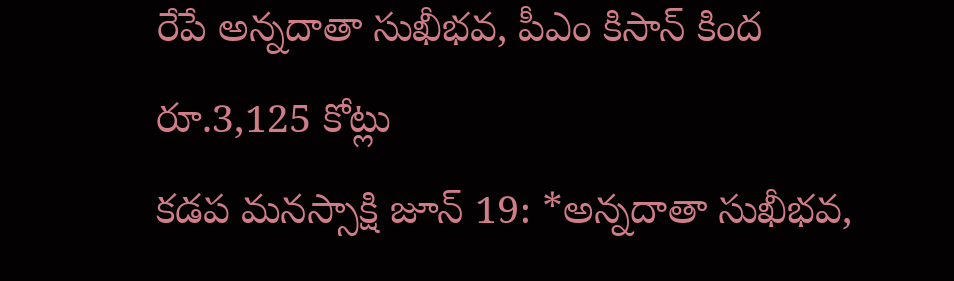రేపే అన్నదాతా సుఖీభవ, పీఎం కిసాన్ కింద రూ.3,125 కోట్లు
కడప మనస్సాక్షి జూన్ 19: *అన్నదాతా సుఖీభవ,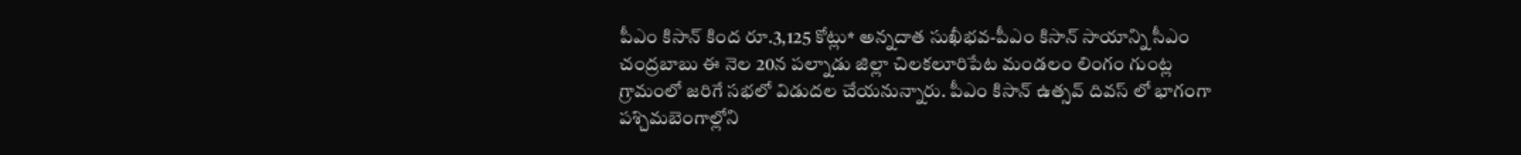పీఎం కిసాన్ కింద రూ.3,125 కోట్లు* అన్నదాత సుఖీభవ-పీఎం కిసాన్ సాయాన్ని సీఎం చంద్రబాబు ఈ నెల 20న పల్నాడు జిల్లా చిలకలూరిపేట మండలం లింగం గుంట్ల గ్రామంలో జరిగే సభలో విడుదల చేయనున్నారు. పీఎం కిసాన్ ఉత్సవ్ దివస్ లో భాగంగా పశ్చిమబెంగాల్లోని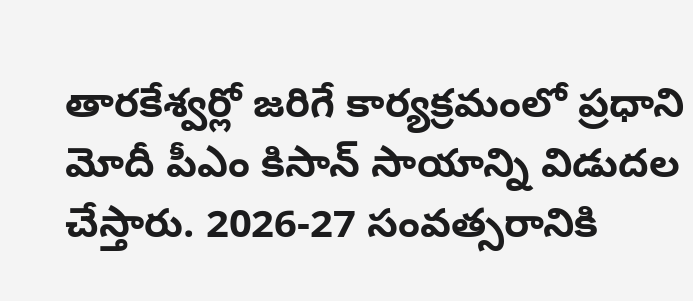తారకేశ్వర్లో జరిగే కార్యక్రమంలో ప్రధాని మోదీ పీఎం కిసాన్ సాయాన్ని విడుదల చేస్తారు. 2026-27 సంవత్సరానికి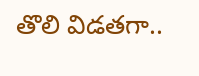తొలి విడతగా..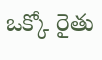ఒక్కో రైతు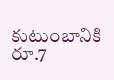కుటుంబానికి రూ.7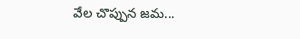వేల చొప్పున జమ...